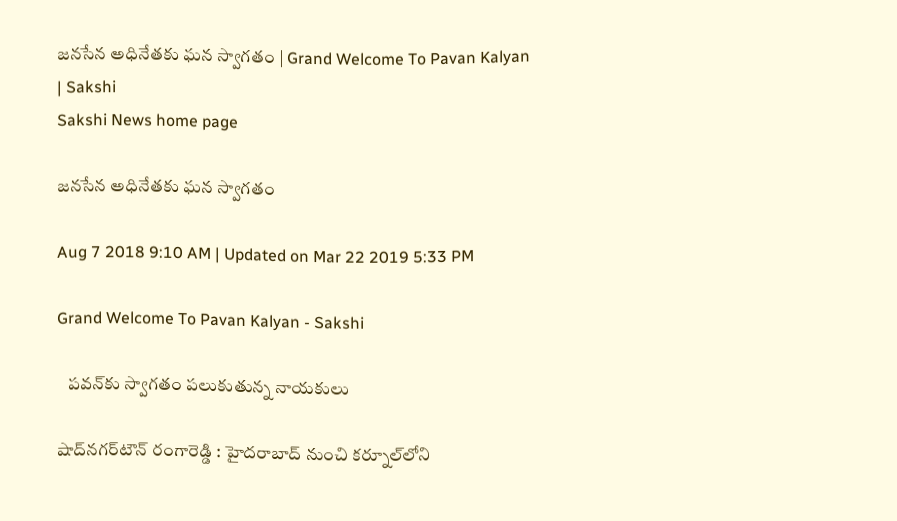జనసేన అధినేతకు ఘన స్వాగతం | Grand Welcome To Pavan Kalyan | Sakshi
Sakshi News home page

జనసేన అధినేతకు ఘన స్వాగతం

Aug 7 2018 9:10 AM | Updated on Mar 22 2019 5:33 PM

Grand Welcome To Pavan Kalyan - Sakshi

   పవన్‌కు స్వాగతం పలుకుతున్న నాయకులు

షాద్‌నగర్‌టౌన్‌ రంగారెడ్డి : హైదరాబాద్‌ నుంచి కర్నూల్‌లోని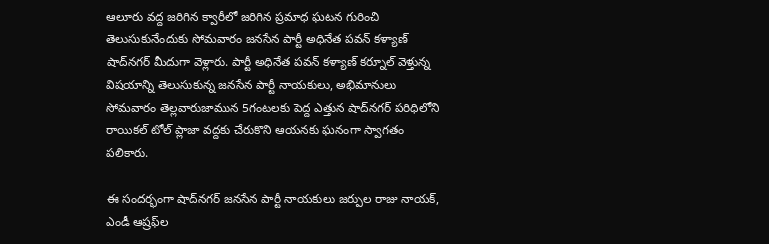ఆలూరు వద్ద జరిగిన క్వారీలో జరిగిన ప్రమాధ ఘటన గురించి తెలుసుకునేందుకు సోమవారం జనసేన పార్టీ అధినేత పవన్‌ కళ్యాణ్‌ షాద్‌నగర్‌ మీదుగా వెళ్లారు. పార్టీ అధినేత పవన్‌ కళ్యాణ్‌ కర్నూల్‌ వెళ్తున్న విషయాన్ని తెలుసుకున్న జనసేన పార్టీ నాయకులు, అభిమానులు సోమవారం తెల్లవారుజామున 5గంటలకు పెద్ద ఎత్తున షాద్‌నగర్‌ పరిధిలోని రాయికల్‌ టోల్‌ ప్లాజా వద్దకు చేరుకొని ఆయనకు ఘనంగా స్వాగతం పలికారు.

ఈ సందర్భంగా షాద్‌నగర్‌ జనసేన పార్టీ నాయకులు జర్పుల రాజు నాయక్, ఎండీ ఆష్రఫ్‌ల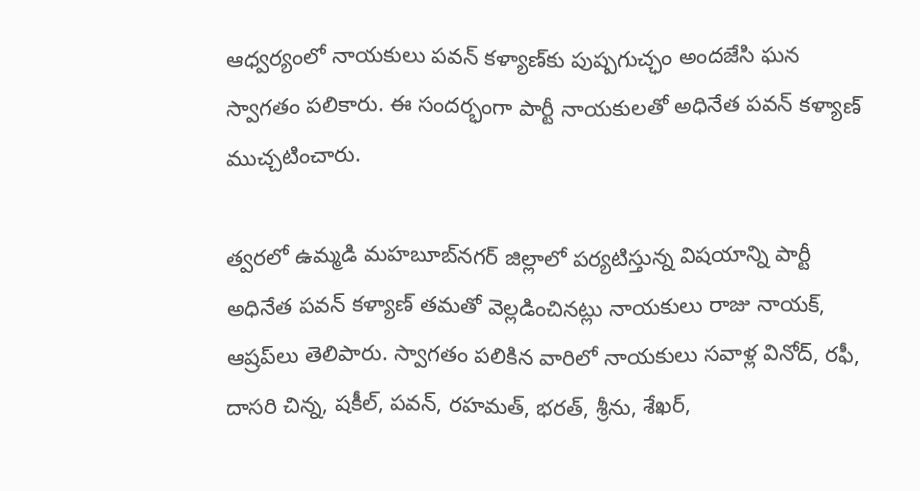ఆధ్వర్యంలో నాయకులు పవన్‌ కళ్యాణ్‌కు పుష్పగుచ్ఛం అందజేసి ఘన స్వాగతం పలికారు. ఈ సందర్భంగా పార్టీ నాయకులతో అధినేత పవన్‌ కళ్యాణ్‌ ముచ్చటించారు.

త్వరలో ఉమ్మడి మహబూబ్‌నగర్‌ జిల్లాలో పర్యటిస్తున్న విషయాన్ని పార్టీ అధినేత పవన్‌ కళ్యాణ్‌ తమతో వెల్లడించినట్లు నాయకులు రాజు నాయక్, ఆష్రప్‌లు తెలిపారు. స్వాగతం పలికిన వారిలో నాయకులు సవాళ్ల వినోద్, రఫీ,  దాసరి చిన్న, షకీల్, పవన్, రహమత్, భరత్, శ్రీను, శేఖర్,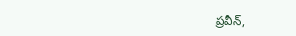ప్రవీన్,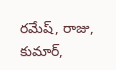రమేష్, రాజు, కుమార్,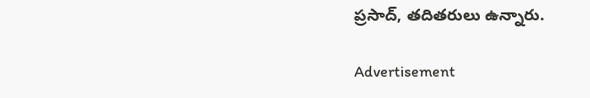ప్రసాద్, తదితరులు ఉన్నారు.

Advertisement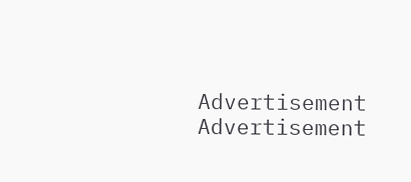Advertisement
Advertisement